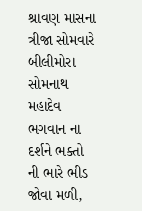શ્રાવણ માસના ત્રીજા સોમવારે બીલીમોરા સોમનાથ મહાદેવ ભગવાન ના દર્શને ભક્તો ની ભારે ભીડ જોવા મળી,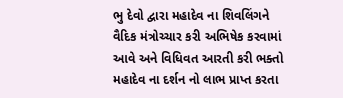ભુ દેવો દ્વારા મહાદેવ ના શિવલિંગને વૈદિક મંત્રોચ્ચાર કરી અભિષેક કરવામાં આવે અને વિધિવત આરતી કરી ભક્તો મહાદેવ ના દર્શન નો લાભ પ્રાપ્ત કરતા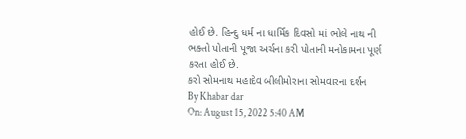હોઈ છે. હિન્દુ ધર્મ ના ધાર્મિક દિવસો માં ભોલે નાથ ની ભક્તો પોતાની પૂજા અર્ચના કરી પોતાની મનોકામના પૂર્ણ કરતા હોઈ છે.
કરો સોમનાથ મહાદેવ બીલીમોરાના સોમવારના દર્શન
By Khabar dar
On: August 15, 2022 5:40 AM